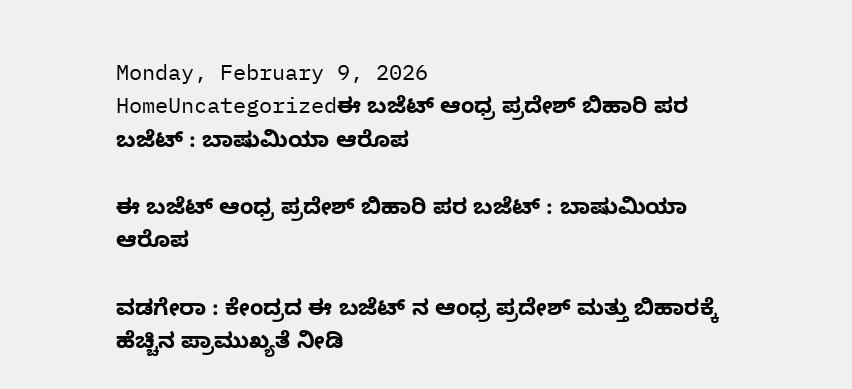Monday, February 9, 2026
HomeUncategorizedಈ ಬಜೆಟ್ ಆಂಧ್ರ ಪ್ರದೇಶ್ ಬಿಹಾರಿ ಪರ ಬಜೆಟ್ : ಬಾಷುಮಿಯಾ ಆರೊಪ

ಈ ಬಜೆಟ್ ಆಂಧ್ರ ಪ್ರದೇಶ್ ಬಿಹಾರಿ ಪರ ಬಜೆಟ್ : ಬಾಷುಮಿಯಾ ಆರೊಪ

ವಡಗೇರಾ : ಕೇಂದ್ರದ ಈ ಬಜೆಟ್ ನ ಆಂಧ್ರ ಪ್ರದೇಶ್ ಮತ್ತು ಬಿಹಾರಕ್ಕೆ ಹೆಚ್ಚಿನ ಪ್ರಾಮುಖ್ಯತೆ ನೀಡಿ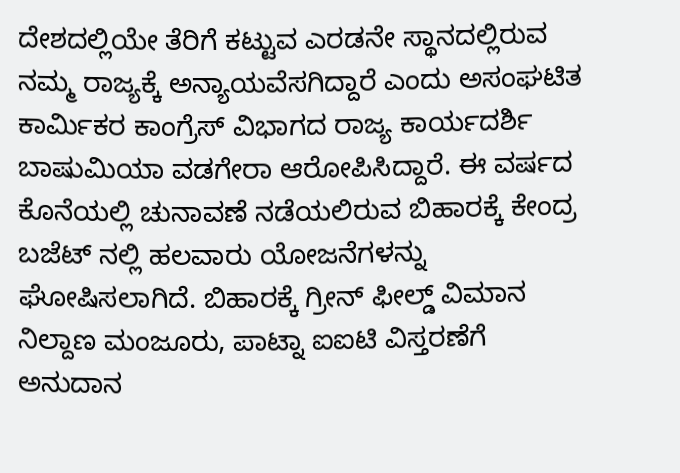ದೇಶದಲ್ಲಿಯೇ ತೆರಿಗೆ ಕಟ್ಟುವ ಎರಡನೇ ಸ್ಥಾನದಲ್ಲಿರುವ ನಮ್ಮ ರಾಜ್ಯಕ್ಕೆ ಅನ್ಯಾಯವೆಸಗಿದ್ದಾರೆ ಎಂದು ಅಸಂಘಟಿತ ಕಾರ್ಮಿಕರ ಕಾಂಗ್ರೆಸ್ ವಿಭಾಗದ ರಾಜ್ಯ ಕಾರ್ಯದರ್ಶಿ ಬಾಷುಮಿಯಾ ವಡಗೇರಾ ಆರೋಪಿಸಿದ್ದಾರೆ. ಈ ವರ್ಷದ ಕೊನೆಯಲ್ಲಿ ಚುನಾವಣೆ ನಡೆಯಲಿರುವ ಬಿಹಾರಕ್ಕೆ ಕೇಂದ್ರ ಬಜೆಟ್ ನಲ್ಲಿ ಹಲವಾರು ಯೋಜನೆಗಳನ್ನು ಘೋಷಿಸಲಾಗಿದೆ. ಬಿಹಾರಕ್ಕೆ ಗ್ರೀನ್ ಫೀಲ್ಡ್ ವಿಮಾನ ನಿಲ್ದಾಣ ಮಂಜೂರು, ಪಾಟ್ನಾ ಐಐಟಿ ವಿಸ್ತರಣೆಗೆ ಅನುದಾನ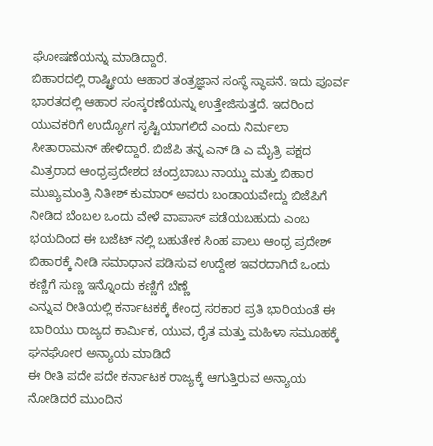ಘೋಷಣೆಯನ್ನು ಮಾಡಿದ್ದಾರೆ.
ಬಿಹಾರದಲ್ಲಿ ರಾಷ್ಟ್ರೀಯ ಆಹಾರ ತಂತ್ರಜ್ಞಾನ ಸಂಸ್ಥೆ ಸ್ಥಾಪನೆ. ಇದು ಪೂರ್ವ ಭಾರತದಲ್ಲಿ ಆಹಾರ ಸಂಸ್ಕರಣೆಯನ್ನು ಉತ್ತೇಜಿಸುತ್ತದೆ. ಇದರಿಂದ ಯುವಕರಿಗೆ ಉದ್ಯೋಗ ಸೃಷ್ಟಿಯಾಗಲಿದೆ ಎಂದು ನಿರ್ಮಲಾ ಸೀತಾರಾಮನ್ ಹೇಳಿದ್ದಾರೆ. ಬಿಜೆಪಿ ತನ್ನ ಎನ್ ಡಿ ಎ ಮೈತ್ರಿ ಪಕ್ಷದ ಮಿತ್ರರಾದ ಆಂಧ್ರಪ್ರದೇಶದ ಚಂದ್ರಬಾಬು ನಾಯ್ಡು ಮತ್ತು ಬಿಹಾರ ಮುಖ್ಯಮಂತ್ರಿ ನಿತೀಶ್ ಕುಮಾರ್ ಅವರು ಬಂಡಾಯವೇದ್ದು ಬಿಜೆಪಿಗೆ ನೀಡಿದ ಬೆಂಬಲ ಒಂದು ವೇಳೆ ವಾಪಾಸ್ ಪಡೆಯಬಹುದು ಎಂಬ ಭಯದಿಂದ ಈ ಬಜೆಟ್ ನಲ್ಲಿ ಬಹುತೇಕ ಸಿಂಹ ಪಾಲು ಆಂಧ್ರ ಪ್ರದೇಶ್ ಬಿಹಾರಕ್ಕೆ ನೀಡಿ ಸಮಾಧಾನ ಪಡಿಸುವ ಉದ್ದೇಶ ಇವರದಾಗಿದೆ ಒಂದು ಕಣ್ಣಿಗೆ ಸುಣ್ಣ ಇನ್ನೊಂದು ಕಣ್ಣಿಗೆ ಬೆಣ್ಣೆ
ಎನ್ನುವ ರೀತಿಯಲ್ಲಿ ಕರ್ನಾಟಕಕ್ಕೆ ಕೇಂದ್ರ ಸರಕಾರ ಪ್ರತಿ ಭಾರಿಯಂತೆ ಈ ಬಾರಿಯು ರಾಜ್ಯದ ಕಾರ್ಮಿಕ, ಯುವ, ರೈತ ಮತ್ತು ಮಹಿಳಾ ಸಮೂಹಕ್ಕೆ ಘನಘೋರ ಅನ್ಯಾಯ ಮಾಡಿದೆ
ಈ ರೀತಿ ಪದೇ ಪದೇ ಕರ್ನಾಟಕ ರಾಜ್ಯಕ್ಕೆ ಆಗುತ್ತಿರುವ ಅನ್ಯಾಯ ನೋಡಿದರೆ ಮುಂದಿನ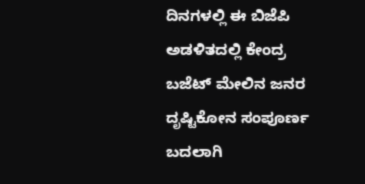ದಿನಗಳಲ್ಲಿ ಈ ಬಿಜೆಪಿ ಅಡಳಿತದಲ್ಲಿ ಕೇಂದ್ರ ಬಜೆಟ್ ಮೇಲಿನ ಜನರ ದೃಷ್ಟಿಕೋನ ಸಂಪೂರ್ಣ ಬದಲಾಗಿ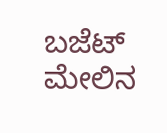ಬಜೆಟ್ ಮೇಲಿನ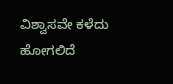ವಿಶ್ವಾಸವೇ ಕಳೆದು ಹೋಗಲಿದೆ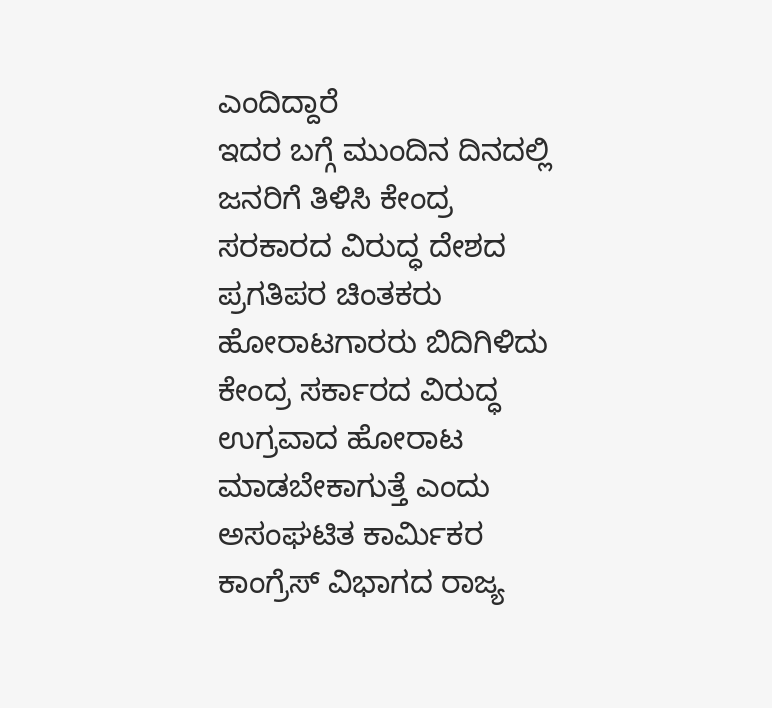ಎಂದಿದ್ದಾರೆ
ಇದರ ಬಗ್ಗೆ ಮುಂದಿನ ದಿನದಲ್ಲಿ ಜನರಿಗೆ ತಿಳಿಸಿ ಕೇಂದ್ರ ಸರಕಾರದ ವಿರುದ್ಧ ದೇಶದ ಪ್ರಗತಿಪರ ಚಿಂತಕರು ಹೋರಾಟಗಾರರು ಬಿದಿಗಿಳಿದು ಕೇಂದ್ರ ಸರ್ಕಾರದ ವಿರುದ್ಧ ಉಗ್ರವಾದ ಹೋರಾಟ ಮಾಡಬೇಕಾಗುತ್ತೆ ಎಂದು ಅಸಂಘಟಿತ ಕಾರ್ಮಿಕರ ಕಾಂಗ್ರೆಸ್ ವಿಭಾಗದ ರಾಜ್ಯ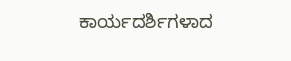ಕಾರ್ಯದರ್ಶಿಗಳಾದ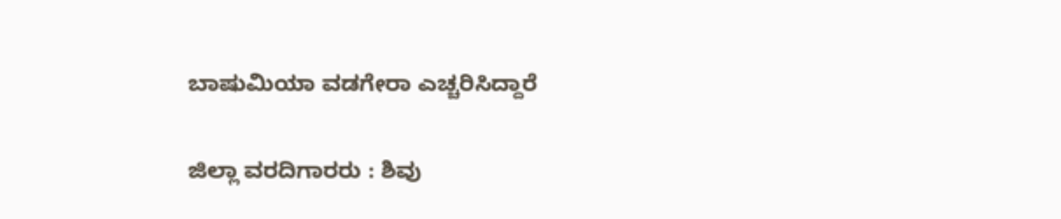ಬಾಷುಮಿಯಾ ವಡಗೇರಾ ಎಚ್ಚರಿಸಿದ್ದಾರೆ

ಜಿಲ್ಲಾ ವರದಿಗಾರರು : ಶಿವು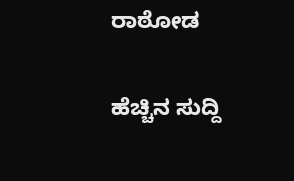ರಾಠೋಡ

ಹೆಚ್ಚಿನ ಸುದ್ದಿ